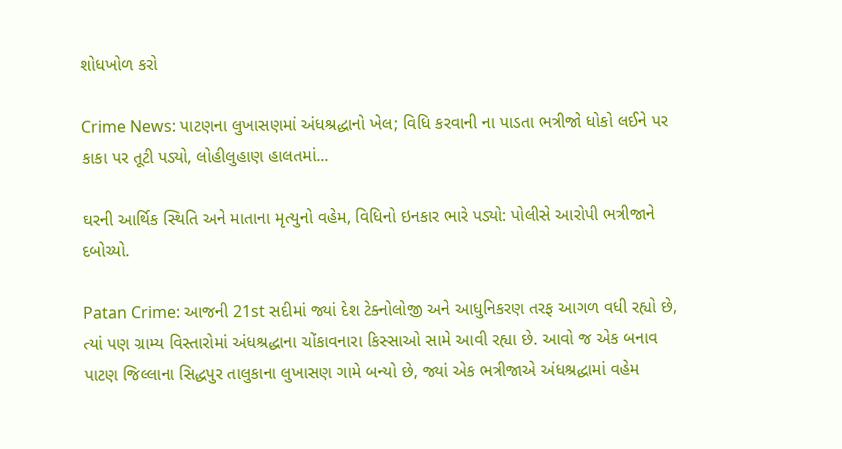શોધખોળ કરો

Crime News: પાટણના લુખાસણમાં અંધશ્રદ્ધાનો ખેલ; વિધિ કરવાની ના પાડતા ભત્રીજો ધોકો લઈને પર કાકા પર તૂટી પડ્યો, લોહીલુહાણ હાલતમાં...

ઘરની આર્થિક સ્થિતિ અને માતાના મૃત્યુનો વહેમ, વિધિનો ઇનકાર ભારે પડ્યો: પોલીસે આરોપી ભત્રીજાને દબોચ્યો.

Patan Crime: આજની 21st સદીમાં જ્યાં દેશ ટેક્નોલોજી અને આધુનિકરણ તરફ આગળ વધી રહ્યો છે, ત્યાં પણ ગ્રામ્ય વિસ્તારોમાં અંધશ્રદ્ધાના ચોંકાવનારા કિસ્સાઓ સામે આવી રહ્યા છે. આવો જ એક બનાવ પાટણ જિલ્લાના સિદ્ધપુર તાલુકાના લુખાસણ ગામે બન્યો છે, જ્યાં એક ભત્રીજાએ અંધશ્રદ્ધામાં વહેમ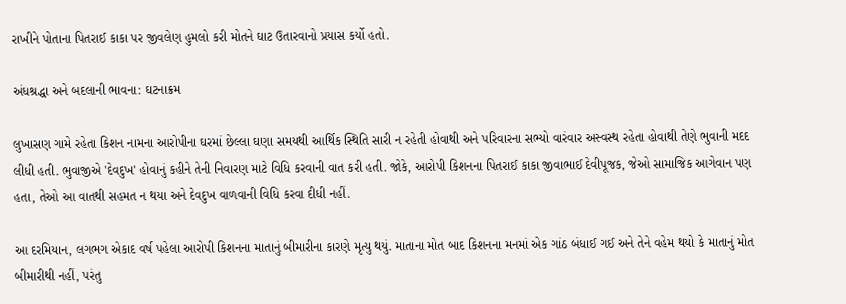રાખીને પોતાના પિતરાઈ કાકા પર જીવલેણ હુમલો કરી મોતને ઘાટ ઉતારવાનો પ્રયાસ કર્યો હતો.

અંધશ્રદ્ધા અને બદલાની ભાવના: ઘટનાક્રમ

લુખાસણ ગામે રહેતા કિશન નામના આરોપીના ઘરમાં છેલ્લા ઘણા સમયથી આર્થિક સ્થિતિ સારી ન રહેતી હોવાથી અને પરિવારના સભ્યો વારંવાર અસ્વસ્થ રહેતા હોવાથી તેણે ભુવાની મદદ લીધી હતી. ભુવાજીએ 'દેવદુખ' હોવાનું કહીને તેની નિવારણ માટે વિધિ કરવાની વાત કરી હતી. જોકે, આરોપી કિશનના પિતરાઈ કાકા જીવાભાઈ દેવીપૂજક, જેઓ સામાજિક આગેવાન પણ હતા, તેઓ આ વાતથી સહમત ન થયા અને દેવદુખ વાળવાની વિધિ કરવા દીધી નહીં.

આ દરમિયાન, લગભગ એકાદ વર્ષ પહેલા આરોપી કિશનના માતાનું બીમારીના કારણે મૃત્યુ થયું. માતાના મોત બાદ કિશનના મનમાં એક ગાંઠ બંધાઈ ગઈ અને તેને વહેમ થયો કે માતાનું મોત બીમારીથી નહીં, પરંતુ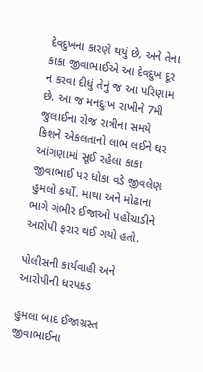દેવદુખના કારણે થયું છે, અને તેના કાકા જીવાભાઈએ આ દેવદુખ દૂર ન કરવા દીધું તેનું જ આ પરિણામ છે. આ જ મનદુઃખ રાખીને 7મી જુલાઈના રોજ રાત્રીના સમયે કિશને એકલતાનો લાભ લઈને ઘર આંગણામાં સૂઈ રહેલા કાકા જીવાભાઈ પર ધોકા વડે જીવલેણ હુમલો કર્યો. માથા અને મોઢાના ભાગે ગંભીર ઈજાઓ પહોંચાડીને આરોપી ફરાર થઈ ગયો હતો.

પોલીસની કાર્યવાહી અને આરોપીની ધરપકડ

હુમલા બાદ ઈજાગ્રસ્ત જીવાભાઈના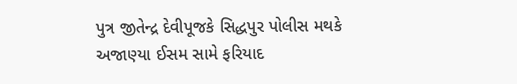પુત્ર જીતેન્દ્ર દેવીપૂજકે સિદ્ધપુર પોલીસ મથકે અજાણ્યા ઈસમ સામે ફરિયાદ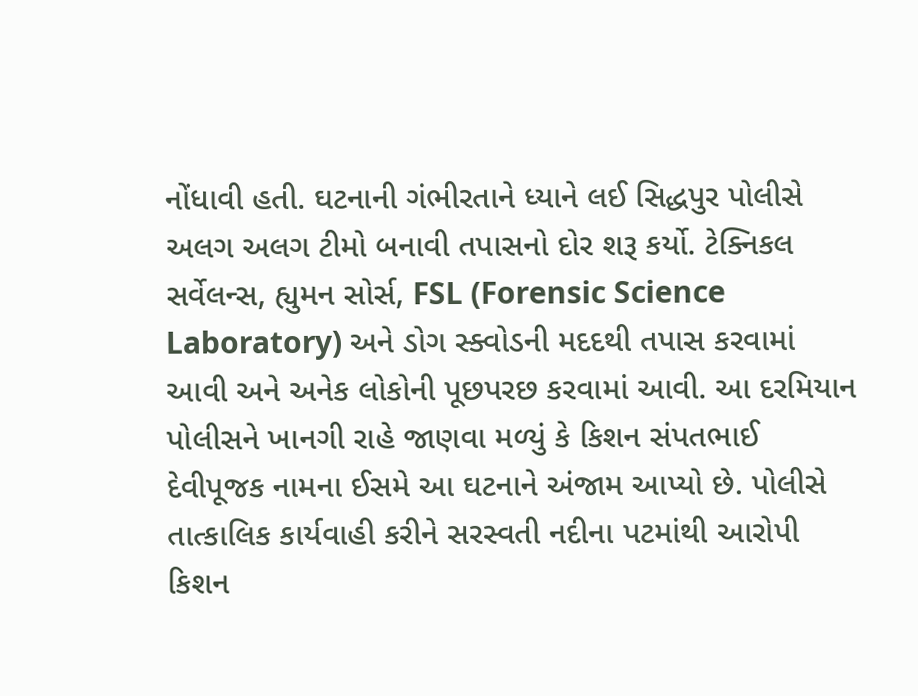નોંધાવી હતી. ઘટનાની ગંભીરતાને ધ્યાને લઈ સિદ્ધપુર પોલીસે અલગ અલગ ટીમો બનાવી તપાસનો દોર શરૂ કર્યો. ટેક્નિકલ સર્વેલન્સ, હ્યુમન સોર્સ, FSL (Forensic Science Laboratory) અને ડોગ સ્ક્વોડની મદદથી તપાસ કરવામાં આવી અને અનેક લોકોની પૂછપરછ કરવામાં આવી. આ દરમિયાન પોલીસને ખાનગી રાહે જાણવા મળ્યું કે કિશન સંપતભાઈ દેવીપૂજક નામના ઈસમે આ ઘટનાને અંજામ આપ્યો છે. પોલીસે તાત્કાલિક કાર્યવાહી કરીને સરસ્વતી નદીના પટમાંથી આરોપી કિશન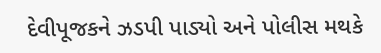દેવીપૂજકને ઝડપી પાડ્યો અને પોલીસ મથકે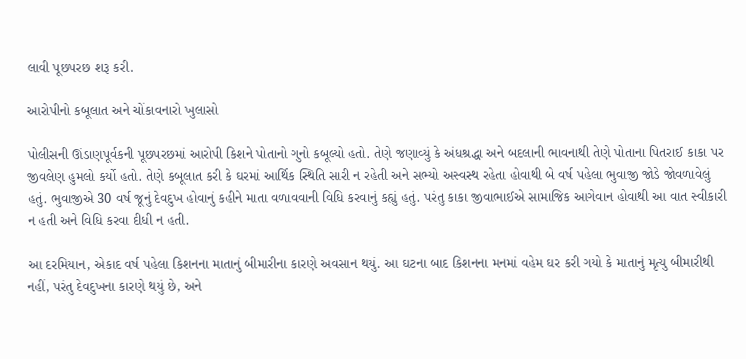લાવી પૂછપરછ શરૂ કરી.

આરોપીનો કબૂલાત અને ચોંકાવનારો ખુલાસો

પોલીસની ઊંડાણપૂર્વકની પૂછપરછમાં આરોપી કિશને પોતાનો ગુનો કબૂલ્યો હતો. તેણે જણાવ્યું કે અંધશ્રદ્ધા અને બદલાની ભાવનાથી તેણે પોતાના પિતરાઈ કાકા પર જીવલેણ હુમલો કર્યો હતો. તેણે કબૂલાત કરી કે ઘરમાં આર્થિક સ્થિતિ સારી ન રહેતી અને સભ્યો અસ્વસ્થ રહેતા હોવાથી બે વર્ષ પહેલા ભુવાજી જોડે જોવળાવેલું હતું. ભુવાજીએ 30 વર્ષ જૂનું દેવદુખ હોવાનું કહીને માતા વળાવવાની વિધિ કરવાનું કહ્યું હતું. પરંતુ કાકા જીવાભાઈએ સામાજિક આગેવાન હોવાથી આ વાત સ્વીકારી ન હતી અને વિધિ કરવા દીધી ન હતી.

આ દરમિયાન, એકાદ વર્ષ પહેલા કિશનના માતાનું બીમારીના કારણે અવસાન થયું. આ ઘટના બાદ કિશનના મનમાં વહેમ ઘર કરી ગયો કે માતાનું મૃત્યુ બીમારીથી નહીં, પરંતુ દેવદુખના કારણે થયું છે, અને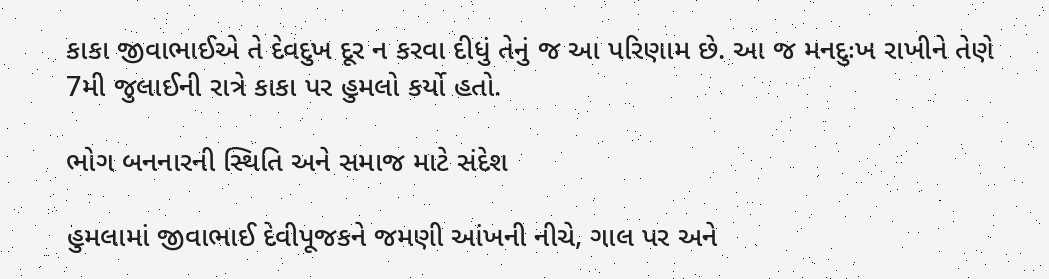કાકા જીવાભાઈએ તે દેવદુખ દૂર ન કરવા દીધું તેનું જ આ પરિણામ છે. આ જ મનદુઃખ રાખીને તેણે 7મી જુલાઈની રાત્રે કાકા પર હુમલો કર્યો હતો.

ભોગ બનનારની સ્થિતિ અને સમાજ માટે સંદેશ

હુમલામાં જીવાભાઈ દેવીપૂજકને જમણી આંખની નીચે, ગાલ પર અને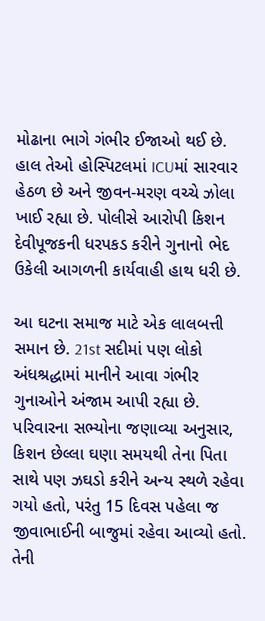મોઢાના ભાગે ગંભીર ઈજાઓ થઈ છે. હાલ તેઓ હોસ્પિટલમાં ICUમાં સારવાર હેઠળ છે અને જીવન-મરણ વચ્ચે ઝોલા ખાઈ રહ્યા છે. પોલીસે આરોપી કિશન દેવીપૂજકની ધરપકડ કરીને ગુનાનો ભેદ ઉકેલી આગળની કાર્યવાહી હાથ ધરી છે.

આ ઘટના સમાજ માટે એક લાલબત્તી સમાન છે. 21st સદીમાં પણ લોકો અંધશ્રદ્ધામાં માનીને આવા ગંભીર ગુનાઓને અંજામ આપી રહ્યા છે. પરિવારના સભ્યોના જણાવ્યા અનુસાર, કિશન છેલ્લા ઘણા સમયથી તેના પિતા સાથે પણ ઝઘડો કરીને અન્ય સ્થળે રહેવા ગયો હતો, પરંતુ 15 દિવસ પહેલા જ જીવાભાઈની બાજુમાં રહેવા આવ્યો હતો. તેની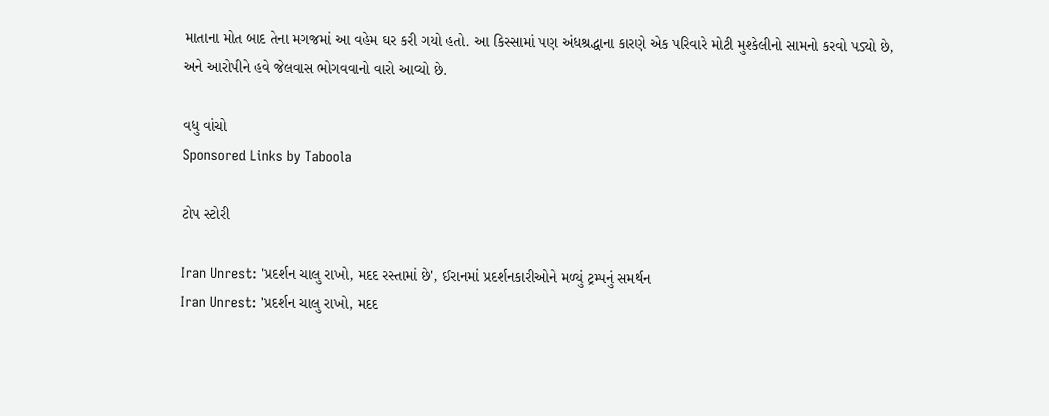માતાના મોત બાદ તેના મગજમાં આ વહેમ ઘર કરી ગયો હતો. આ કિસ્સામાં પણ અંધશ્રદ્ધાના કારણે એક પરિવારે મોટી મુશ્કેલીનો સામનો કરવો પડ્યો છે, અને આરોપીને હવે જેલવાસ ભોગવવાનો વારો આવ્યો છે.

વધુ વાંચો
Sponsored Links by Taboola

ટોપ સ્ટોરી

Iran Unrest: 'પ્રદર્શન ચાલુ રાખો, મદદ રસ્તામાં છે', ઈરાનમાં પ્રદર્શનકારીઓને મળ્યું ટ્રમ્પનું સમર્થન
Iran Unrest: 'પ્રદર્શન ચાલુ રાખો, મદદ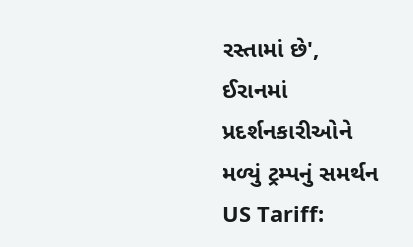રસ્તામાં છે', ઈરાનમાં પ્રદર્શનકારીઓને મળ્યું ટ્રમ્પનું સમર્થન
US Tariff: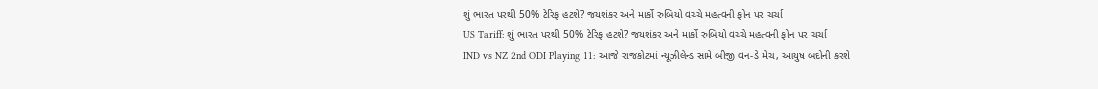શું ભારત પરથી 50% ટેરિફ હટશે? જયશંકર અને માર્કો રુબિયો વચ્ચે મહત્વની ફોન પર ચર્ચા
US Tariff: શું ભારત પરથી 50% ટેરિફ હટશે? જયશંકર અને માર્કો રુબિયો વચ્ચે મહત્વની ફોન પર ચર્ચા
IND vs NZ 2nd ODI Playing 11: આજે રાજકોટમાં ન્યૂઝીલેન્ડ સામે બીજી વન-ડે મેચ, આયુષ બદોની કરશે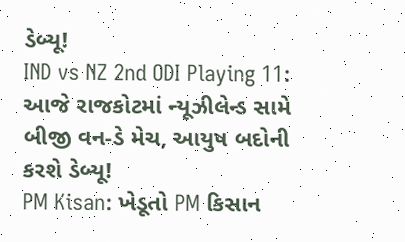ડેબ્યૂ!
IND vs NZ 2nd ODI Playing 11: આજે રાજકોટમાં ન્યૂઝીલેન્ડ સામે બીજી વન-ડે મેચ, આયુષ બદોની કરશે ડેબ્યૂ!
PM Kisan: ખેડૂતો PM કિસાન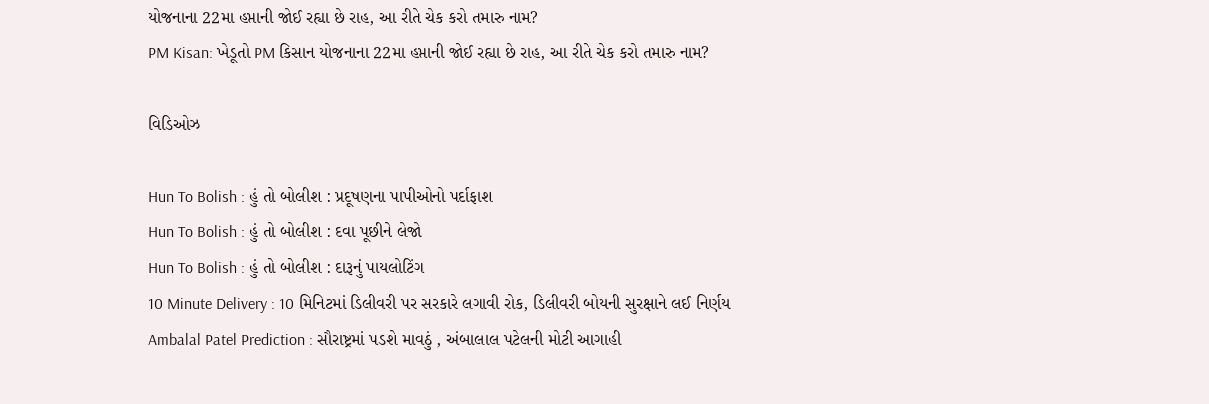યોજનાના 22મા હપ્તાની જોઈ રહ્યા છે રાહ, આ રીતે ચેક કરો તમારુ નામ?
PM Kisan: ખેડૂતો PM કિસાન યોજનાના 22મા હપ્તાની જોઈ રહ્યા છે રાહ, આ રીતે ચેક કરો તમારુ નામ?

વિડિઓઝ

Hun To Bolish : હું તો બોલીશ : પ્રદૂષણના પાપીઓનો પર્દાફાશ
Hun To Bolish : હું તો બોલીશ : દવા પૂછીને લેજો
Hun To Bolish : હું તો બોલીશ : દારૂનું પાયલોટિંગ
10 Minute Delivery : 10 મિનિટમાં ડિલીવરી પર સરકારે લગાવી રોક, ડિલીવરી બોયની સુરક્ષાને લઈ નિર્ણય
Ambalal Patel Prediction : સૌરાષ્ટ્રમાં પડશે માવઠું , અંબાલાલ પટેલની મોટી આગાહી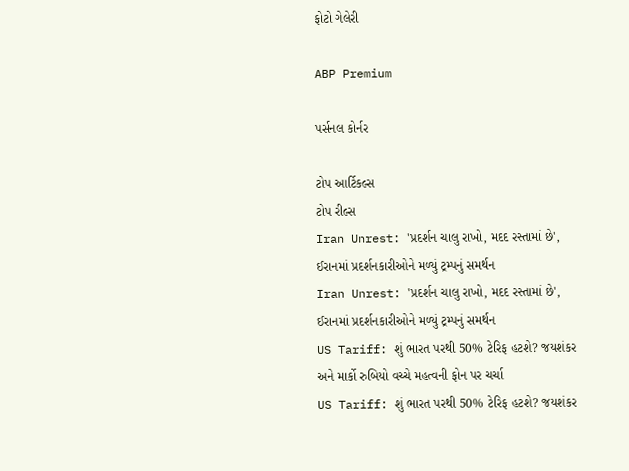ફોટો ગેલેરી

ABP Premium

પર્સનલ કોર્નર

ટોપ આર્ટિકલ્સ
ટોપ રીલ્સ
Iran Unrest: 'પ્રદર્શન ચાલુ રાખો, મદદ રસ્તામાં છે', ઈરાનમાં પ્રદર્શનકારીઓને મળ્યું ટ્રમ્પનું સમર્થન
Iran Unrest: 'પ્રદર્શન ચાલુ રાખો, મદદ રસ્તામાં છે', ઈરાનમાં પ્રદર્શનકારીઓને મળ્યું ટ્રમ્પનું સમર્થન
US Tariff: શું ભારત પરથી 50% ટેરિફ હટશે? જયશંકર અને માર્કો રુબિયો વચ્ચે મહત્વની ફોન પર ચર્ચા
US Tariff: શું ભારત પરથી 50% ટેરિફ હટશે? જયશંકર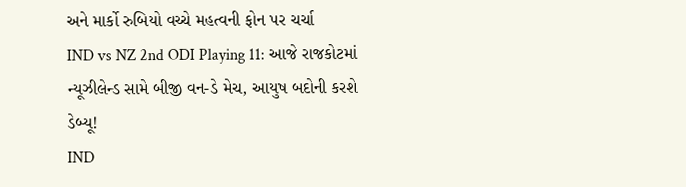અને માર્કો રુબિયો વચ્ચે મહત્વની ફોન પર ચર્ચા
IND vs NZ 2nd ODI Playing 11: આજે રાજકોટમાં ન્યૂઝીલેન્ડ સામે બીજી વન-ડે મેચ, આયુષ બદોની કરશે ડેબ્યૂ!
IND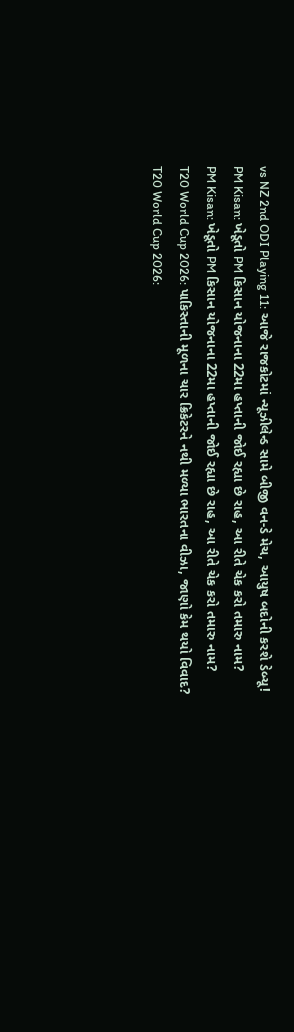vs NZ 2nd ODI Playing 11: આજે રાજકોટમાં ન્યૂઝીલેન્ડ સામે બીજી વન-ડે મેચ, આયુષ બદોની કરશે ડેબ્યૂ!
PM Kisan: ખેડૂતો PM કિસાન યોજનાના 22મા હપ્તાની જોઈ રહ્યા છે રાહ, આ રીતે ચેક કરો તમારુ નામ?
PM Kisan: ખેડૂતો PM કિસાન યોજનાના 22મા હપ્તાની જોઈ રહ્યા છે રાહ, આ રીતે ચેક કરો તમારુ નામ?
T20 World Cup 2026: પાકિસ્તાની મૂળના ચાર ક્રિકેટરને નથી મળ્યા ભારતના વીઝા, જાણો કેમ થયો વિવાદ?
T20 World Cup 2026: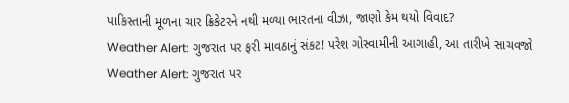પાકિસ્તાની મૂળના ચાર ક્રિકેટરને નથી મળ્યા ભારતના વીઝા, જાણો કેમ થયો વિવાદ?
Weather Alert: ગુજરાત પર ફરી માવઠાનું સંકટ! પરેશ ગોસ્વામીની આગાહી, આ તારીખે સાચવજો
Weather Alert: ગુજરાત પર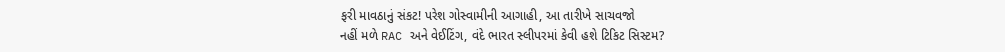ફરી માવઠાનું સંકટ! પરેશ ગોસ્વામીની આગાહી, આ તારીખે સાચવજો
નહીં મળે RAC અને વેઈટિંગ, વંદે ભારત સ્લીપરમાં કેવી હશે ટિકિટ સિસ્ટમ?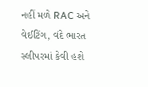નહીં મળે RAC અને વેઈટિંગ, વંદે ભારત સ્લીપરમાં કેવી હશે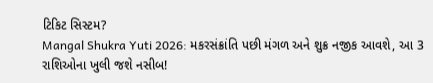ટિકિટ સિસ્ટમ?
Mangal Shukra Yuti 2026: મકરસંક્રાંતિ પછી મંગળ અને શુક્ર નજીક આવશે, આ 3 રાશિઓના ખુલી જશે નસીબ!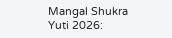Mangal Shukra Yuti 2026: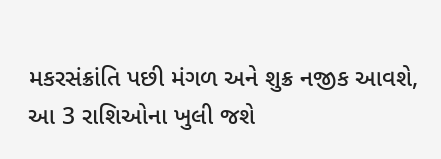મકરસંક્રાંતિ પછી મંગળ અને શુક્ર નજીક આવશે, આ 3 રાશિઓના ખુલી જશે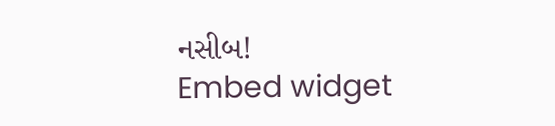નસીબ!
Embed widget